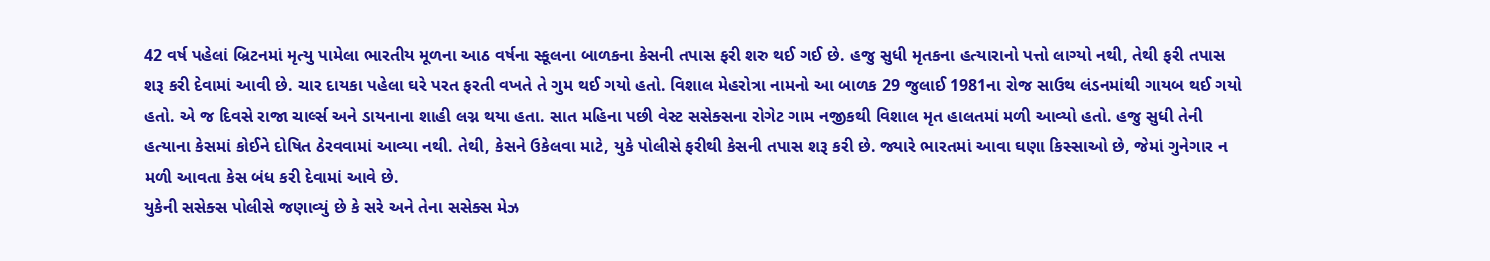42 વર્ષ પહેલાં બ્રિટનમાં મૃત્યુ પામેલા ભારતીય મૂળના આઠ વર્ષના સ્કૂલના બાળકના કેસની તપાસ ફરી શરુ થઈ ગઈ છે. હજુ સુધી મૃતકના હત્યારાનો પત્તો લાગ્યો નથી, તેથી ફરી તપાસ શરૂ કરી દેવામાં આવી છે. ચાર દાયકા પહેલા ઘરે પરત ફરતી વખતે તે ગુમ થઈ ગયો હતો. વિશાલ મેહરોત્રા નામનો આ બાળક 29 જુલાઈ 1981ના રોજ સાઉથ લંડનમાંથી ગાયબ થઈ ગયો હતો. એ જ દિવસે રાજા ચાર્લ્સ અને ડાયનાના શાહી લગ્ન થયા હતા. સાત મહિના પછી વેસ્ટ સસેક્સના રોગેટ ગામ નજીકથી વિશાલ મૃત હાલતમાં મળી આવ્યો હતો. હજુ સુધી તેની હત્યાના કેસમાં કોઈને દોષિત ઠેરવવામાં આવ્યા નથી. તેથી, કેસને ઉકેલવા માટે, યુકે પોલીસે ફરીથી કેસની તપાસ શરૂ કરી છે. જ્યારે ભારતમાં આવા ઘણા કિસ્સાઓ છે, જેમાં ગુનેગાર ન મળી આવતા કેસ બંધ કરી દેવામાં આવે છે.
યુકેની સસેક્સ પોલીસે જણાવ્યું છે કે સરે અને તેના સસેક્સ મેઝ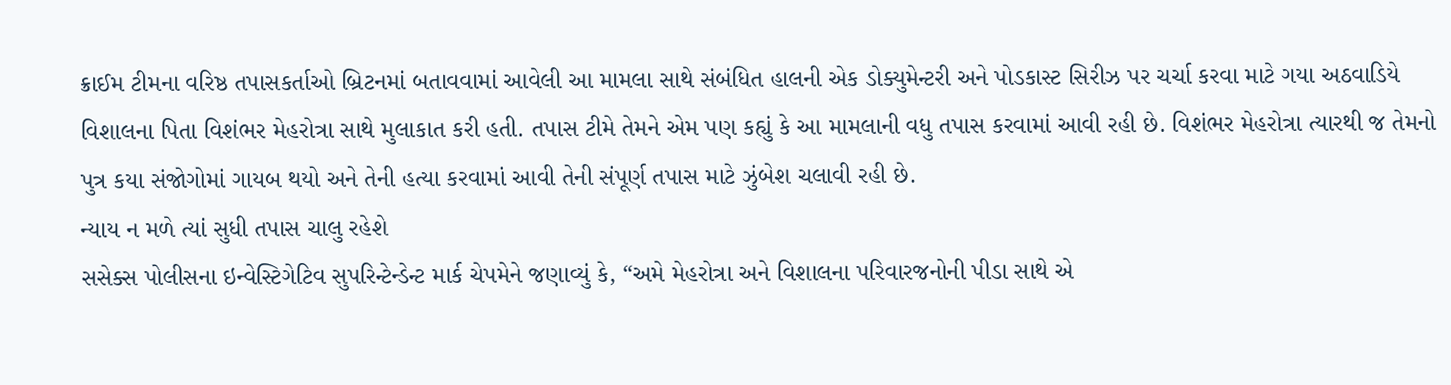ક્રાઈમ ટીમના વરિષ્ઠ તપાસકર્તાઓ બ્રિટનમાં બતાવવામાં આવેલી આ મામલા સાથે સંબંધિત હાલની એક ડોક્યુમેન્ટરી અને પોડકાસ્ટ સિરીઝ પર ચર્ચા કરવા માટે ગયા અઠવાડિયે વિશાલના પિતા વિશંભર મેહરોત્રા સાથે મુલાકાત કરી હતી. તપાસ ટીમે તેમને એમ પણ કહ્યું કે આ મામલાની વધુ તપાસ કરવામાં આવી રહી છે. વિશંભર મેહરોત્રા ત્યારથી જ તેમનો પુત્ર કયા સંજોગોમાં ગાયબ થયો અને તેની હત્યા કરવામાં આવી તેની સંપૂર્ણ તપાસ માટે ઝુંબેશ ચલાવી રહી છે.
ન્યાય ન મળે ત્યાં સુધી તપાસ ચાલુ રહેશે
સસેક્સ પોલીસના ઇન્વેસ્ટિગેટિવ સુપરિન્ટેન્ડેન્ટ માર્ક ચેપમેને જણાવ્યું કે, “અમે મેહરોત્રા અને વિશાલના પરિવારજનોની પીડા સાથે એ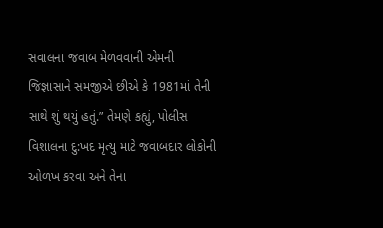સવાલના જવાબ મેળવવાની એમની જિજ્ઞાસાને સમજીએ છીએ કે 1981માં તેની સાથે શું થયું હતું.” તેમણે કહ્યું, પોલીસ વિશાલના દુ:ખદ મૃત્યુ માટે જવાબદાર લોકોની ઓળખ કરવા અને તેના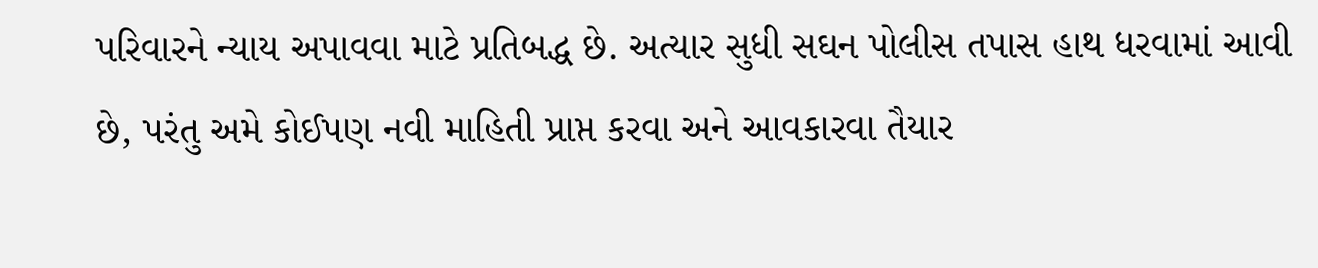પરિવારને ન્યાય અપાવવા માટે પ્રતિબદ્ધ છે. અત્યાર સુધી સઘન પોલીસ તપાસ હાથ ધરવામાં આવી છે, પરંતુ અમે કોઈપણ નવી માહિતી પ્રાપ્ત કરવા અને આવકારવા તૈયાર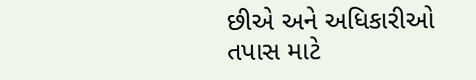છીએ અને અધિકારીઓ તપાસ માટે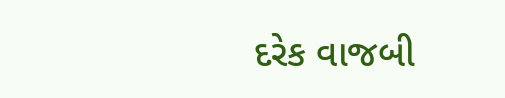દરેક વાજબી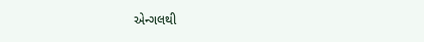એન્ગલથી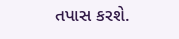તપાસ કરશે.